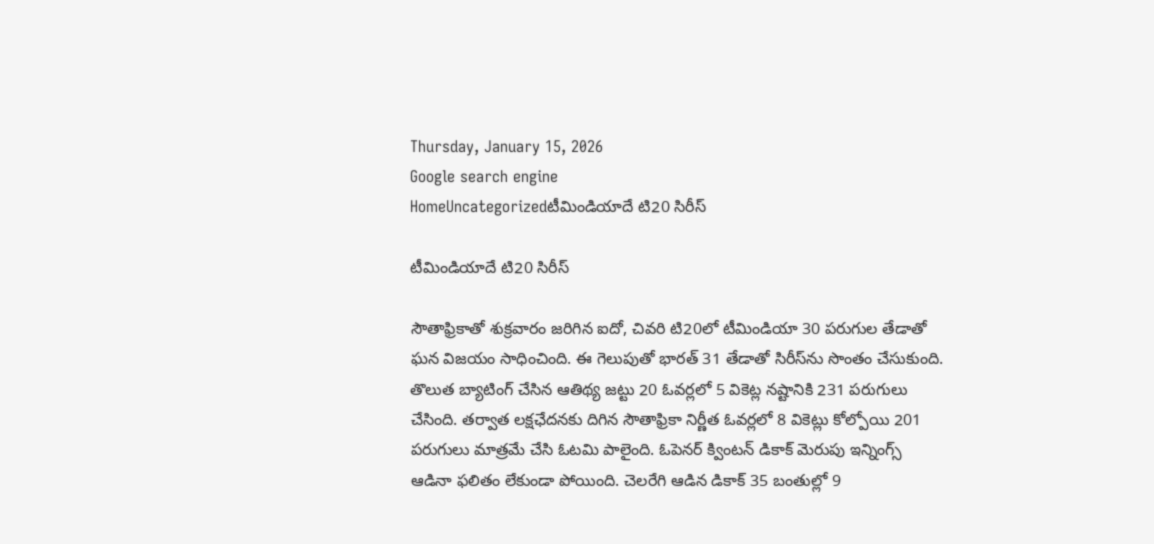Thursday, January 15, 2026
Google search engine
HomeUncategorizedటీమిండియాదే టి20 సిరీస్

టీమిండియాదే టి20 సిరీస్

సౌతాఫ్రికాతో శుక్రవారం జరిగిన ఐదో, చివరి టి20లో టీమిండియా 30 పరుగుల తేడాతో ఘన విజయం సాధించింది. ఈ గెలుపుతో భారత్ 31 తేడాతో సిరీస్‌ను సొంతం చేసుకుంది. తొలుత బ్యాటింగ్ చేసిన ఆతిథ్య జట్టు 20 ఓవర్లలో 5 వికెట్ల నష్టానికి 231 పరుగులు చేసింది. తర్వాత లక్షఛేదనకు దిగిన సౌతాఫ్రికా నిర్ణీత ఓవర్లలో 8 వికెట్లు కోల్పోయి 201 పరుగులు మాత్రమే చేసి ఓటమి పాలైంది. ఓపెనర్ క్వింటన్ డికాక్ మెరుపు ఇన్నింగ్స్ ఆడినా ఫలితం లేకుండా పోయింది. చెలరేగి ఆడిన డికాక్ 35 బంతుల్లో 9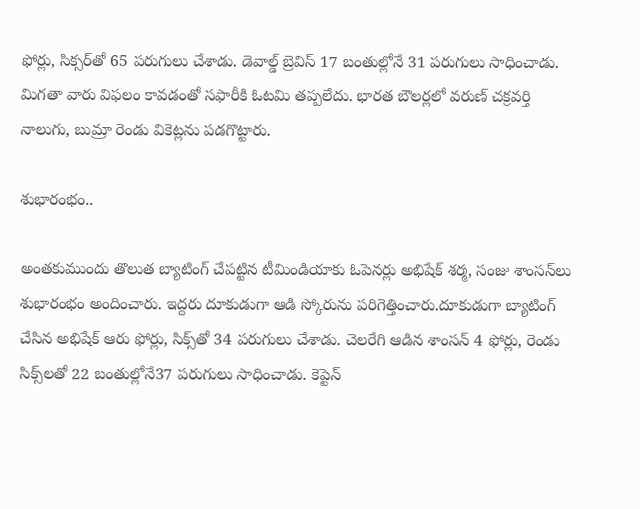ఫోర్లు, సిక్సర్‌తో 65 పరుగులు చేశాడు. డెవాల్డ్ బ్రెవిస్ 17 బంతుల్లోనే 31 పరుగులు సాధించాడు. మిగతా వారు విఫలం కావడంతో సఫారీకి ఓటమి తప్పలేదు. భారత బౌలర్లలో వరుణ్ చక్రవర్తి నాలుగు, బుమ్రా రెండు వికెట్లను పడగొట్టారు.

శుభారంభం..

అంతకుముందు తొలుత బ్యాటింగ్ చేపట్టిన టీమిండియాకు ఓపెనర్లు అభిషేక్ శర్మ, సంజు శాంసన్‌లు శుభారంభం అందించారు. ఇద్దరు దూకుడుగా ఆడి స్కోరును పరిగెత్తించారు.దూకుడుగా బ్యాటింగ్ చేసిన అభిషేక్ ఆరు ఫోర్లు, సిక్స్‌తో 34 పరుగులు చేశాడు. చెలరేగి ఆడిన శాంసన్ 4 ఫోర్లు, రెండు సిక్స్‌లతో 22 బంతుల్లోనే37 పరుగులు సాధించాడు. కెప్టెన్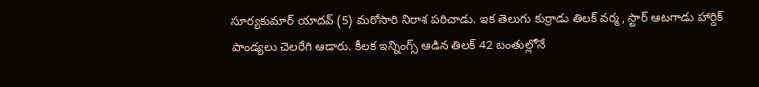సూర్యకుమార్ యాదవ్ (5) మరోసారి నిరాశ పరిచాడు. ఇక తెలుగు కుర్రాడు తిలక్ వర్మ, స్టార్ ఆటగాడు హార్దిక్ పాండ్యలు చెలరేగి ఆడారు. కీలక ఇన్నింగ్స్ ఆడిన తిలక్ 42 బంతుల్లోనే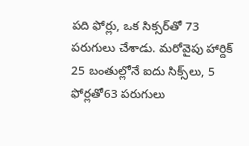పది ఫోర్లు, ఒక సిక్సర్‌తో 73 పరుగులు చేశాడు. మరోవైపు హార్దిక్ 25 బంతుల్లోనే ఐదు సిక్స్‌లు, 5 ఫోర్లతో63 పరుగులు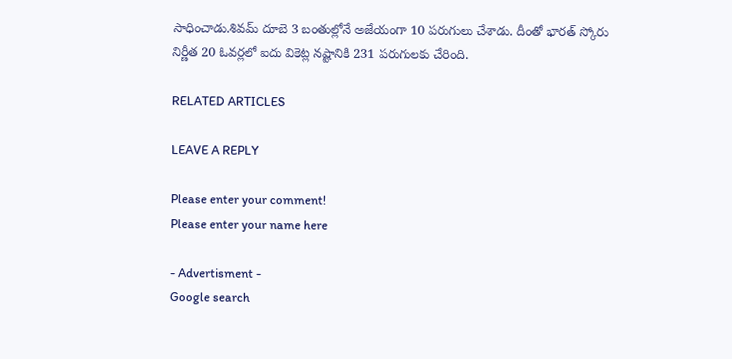సాధించాడు.శివమ్ దూబె 3 బంతుల్లోనే అజేయంగా 10 పరుగులు చేశాడు. దీంతో భారత్ స్కోరు నిర్ణీత 20 ఓవర్లలో ఐదు వికెట్ల నష్టానికి 231 పరుగులకు చేరింది.

RELATED ARTICLES

LEAVE A REPLY

Please enter your comment!
Please enter your name here

- Advertisment -
Google search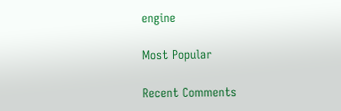engine

Most Popular

Recent Comments